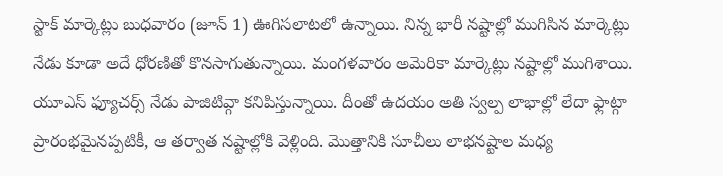స్టాక్ మార్కెట్లు బుధవారం (జూన్ 1) ఊగిసలాటలో ఉన్నాయి. నిన్న భారీ నష్టాల్లో ముగిసిన మార్కెట్లు నేడు కూడా అదే ధోరణితో కొనసాగుతున్నాయి. మంగళవారం అమెరికా మార్కెట్లు నష్టాల్లో ముగిశాయి. యూఎస్ ఫ్యూచర్స్ నేడు పాజిటివ్గా కనిపిస్తున్నాయి. దీంతో ఉదయం అతి స్వల్ప లాభాల్లో లేదా ఫ్లాట్గా ప్రారంభమైనప్పటికీ, ఆ తర్వాత నష్టాల్లోకి వెళ్లింది. మొత్తానికి సూచీలు లాభనష్టాల మధ్య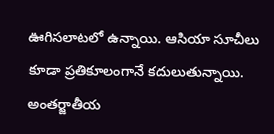ఊగిసలాటలో ఉన్నాయి. ఆసియా సూచీలు కూడా ప్రతికూలంగానే కదులుతున్నాయి. అంతర్జాతీయ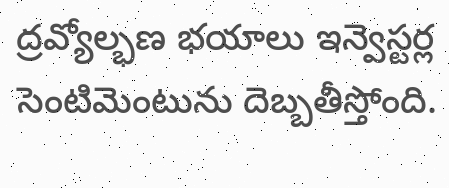ద్రవ్యోల్భణ భయాలు ఇన్వెస్టర్ల సెంటిమెంటును దెబ్బతీస్తోంది.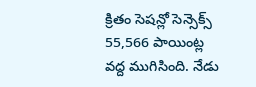క్రితం సెషన్లో సెన్సెక్స్ 55,566 పాయింట్ల వద్ద ముగిసింది. నేడు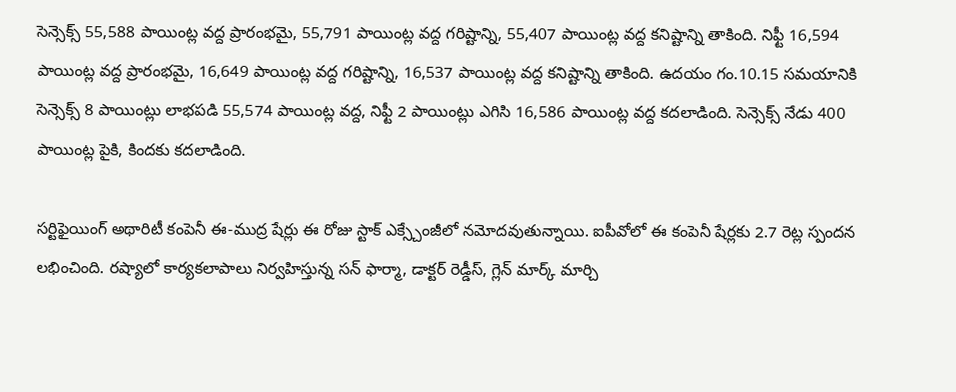సెన్సెక్స్ 55,588 పాయింట్ల వద్ద ప్రారంభమై, 55,791 పాయింట్ల వద్ద గరిష్టాన్ని, 55,407 పాయింట్ల వద్ద కనిష్టాన్ని తాకింది. నిఫ్టీ 16,594 పాయింట్ల వద్ద ప్రారంభమై, 16,649 పాయింట్ల వద్ద గరిష్టాన్ని, 16,537 పాయింట్ల వద్ద కనిష్టాన్ని తాకింది. ఉదయం గం.10.15 సమయానికి సెన్సెక్స్ 8 పాయింట్లు లాభపడి 55,574 పాయింట్ల వద్ద, నిఫ్టీ 2 పాయింట్లు ఎగిసి 16,586 పాయింట్ల వద్ద కదలాడింది. సెన్సెక్స్ నేడు 400 పాయింట్ల పైకి, కిందకు కదలాడింది.

సర్టిఫైయింగ్ అథారిటీ కంపెనీ ఈ-ముద్ర షేర్లు ఈ రోజు స్టాక్ ఎక్స్చేంజీలో నమోదవుతున్నాయి. ఐపీవోలో ఈ కంపెనీ షేర్లకు 2.7 రెట్ల స్పందన లభించింది. రష్యాలో కార్యకలాపాలు నిర్వహిస్తున్న సన్ ఫార్మా, డాక్టర్ రెడ్డీస్, గ్లెన్ మార్క్ మార్చి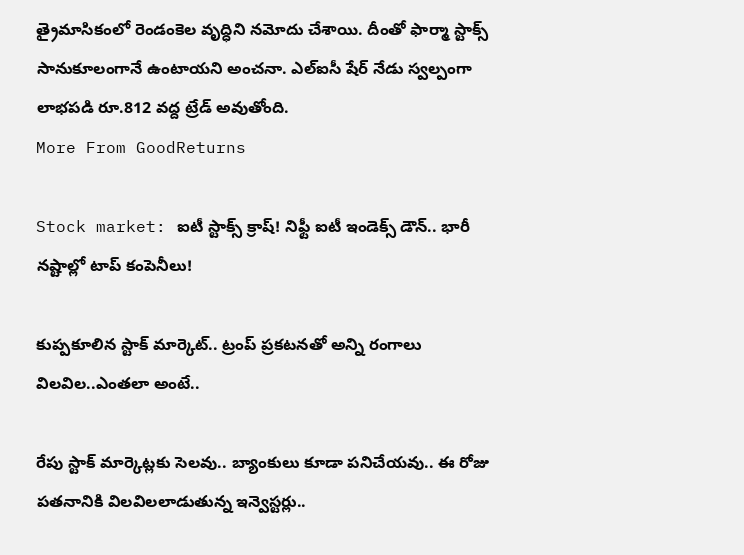త్రైమాసికంలో రెండంకెల వృద్ధిని నమోదు చేశాయి. దీంతో ఫార్మా స్టాక్స్ సానుకూలంగానే ఉంటాయని అంచనా. ఎల్ఐసీ షేర్ నేడు స్వల్పంగా లాభపడి రూ.812 వద్ద ట్రేడ్ అవుతోంది.
More From GoodReturns

Stock market: ఐటీ స్టాక్స్ క్రాష్! నిఫ్టీ ఐటీ ఇండెక్స్ డౌన్.. భారీ నష్టాల్లో టాప్ కంపెనీలు!

కుప్పకూలిన స్టాక్ మార్కెట్.. ట్రంప్ ప్రకటనతో అన్ని రంగాలు విలవిల..ఎంతలా అంటే..

రేపు స్టాక్ మార్కెట్లకు సెలవు.. బ్యాంకులు కూడా పనిచేయవు.. ఈ రోజు పతనానికి విలవిలలాడుతున్న ఇన్వెస్టర్లు..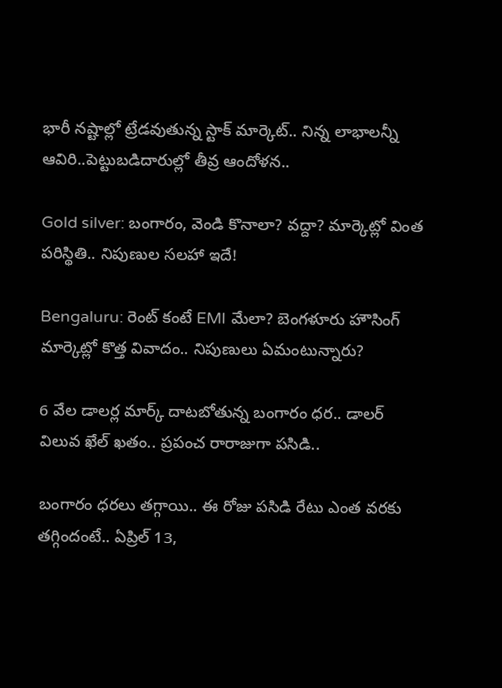భారీ నష్టాల్లో ట్రేడవుతున్న స్టాక్ మార్కెట్.. నిన్న లాభాలన్నీ ఆవిరి..పెట్టుబడిదారుల్లో తీవ్ర ఆందోళన..

Gold silver: బంగారం, వెండి కొనాలా? వద్దా? మార్కెట్లో వింత పరిస్థితి.. నిపుణుల సలహా ఇదే!

Bengaluru: రెంట్ కంటే EMI మేలా? బెంగళూరు హౌసింగ్ మార్కెట్లో కొత్త వివాదం.. నిపుణులు ఏమంటున్నారు?

6 వేల డాలర్ల మార్క్ దాటబోతున్న బంగారం ధర.. డాలర్ విలువ ఖేల్ ఖతం.. ప్రపంచ రారాజుగా పసిడి..

బంగారం ధరలు తగ్గాయి.. ఈ రోజు పసిడి రేటు ఎంత వరకు తగ్గిందంటే.. ఏప్రిల్ 13,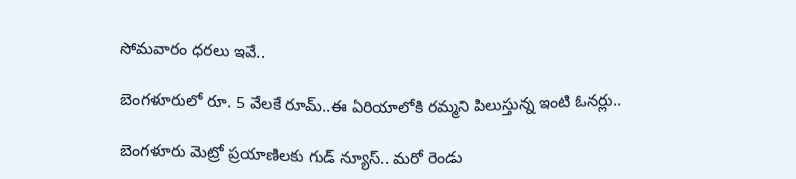సోమవారం ధరలు ఇవే..

బెంగళూరులో రూ. 5 వేలకే రూమ్..ఈ ఏరియాలోకి రమ్మని పిలుస్తున్న ఇంటి ఓనర్లు..

బెంగళూరు మెట్రో ప్రయాణిలకు గుడ్ న్యూస్.. మరో రెండు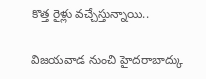కొత్త రైళ్లు వచ్చేస్తున్నాయి..

విజయవాడ నుంచి హైదరాబాద్కు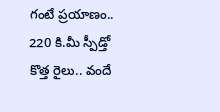గంటే ప్రయాణం.. 220 కి.మీ స్పీడ్తో కొత్త రైలు.. వందే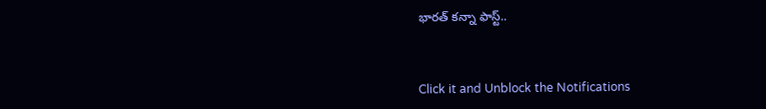భారత్ కన్నా ఫాస్ట్..



Click it and Unblock the Notifications